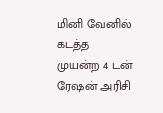மினி வேனில் கடத்த முயன்ற 4 டன் ரேஷன் அரிசி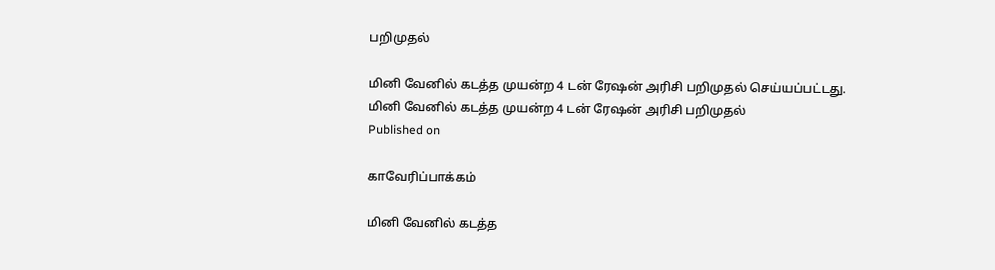பறிமுதல்

மினி வேனில் கடத்த முயன்ற 4 டன் ரேஷன் அரிசி பறிமுதல் செய்யப்பட்டது.
மினி வேனில் கடத்த முயன்ற 4 டன் ரேஷன் அரிசி பறிமுதல்
Published on

காவேரிப்பாக்கம்

மினி வேனில் கடத்த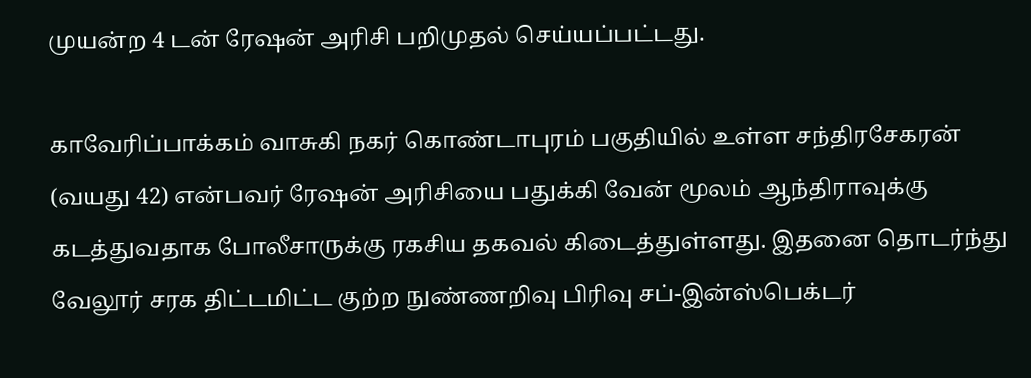முயன்ற 4 டன் ரேஷன் அரிசி பறிமுதல் செய்யப்பட்டது.

காவேரிப்பாக்கம் வாசுகி நகர் கொண்டாபுரம் பகுதியில் உள்ள சந்திரசேகரன் (வயது 42) என்பவர் ரேஷன் அரிசியை பதுக்கி வேன் மூலம் ஆந்திராவுக்கு கடத்துவதாக போலீசாருக்கு ரகசிய தகவல் கிடைத்துள்ளது. இதனை தொடர்ந்து வேலூர் சரக திட்டமிட்ட குற்ற நுண்ணறிவு பிரிவு சப்-இன்ஸ்பெக்டர்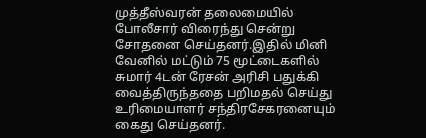முத்தீஸ்வரன் தலைமையில் போலீசார் விரைந்து சென்று சோதனை செய்தனர்.இதில் மினி வேனில் மட்டும் 75 மூட்டைகளில் சுமார் 4டன் ரேசன் அரிசி பதுக்கி வைத்திருந்ததை பறிமதல் செய்து உரிமையாளர் சந்திரசேகரனையும் கைது செய்தனர்.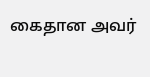கைதான அவர்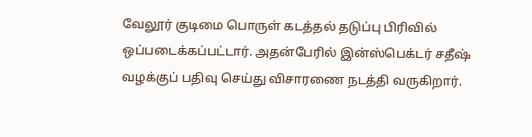வேலூர் குடிமை பொருள் கடத்தல் தடுப்பு பிரிவில் ஒப்படைக்கப்பட்டார். அதன்பேரில் இன்ஸ்பெக்டர் சதீஷ் வழக்குப் பதிவு செய்து விசாரணை நடத்தி வருகிறார்.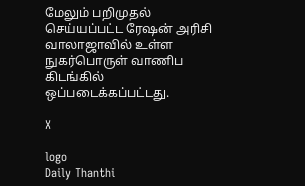மேலும் பறிமுதல் செய்யப்பட்ட ரேஷன் அரிசி வாலாஜாவில் உள்ள நுகர்பொருள் வாணிப கிடங்கில் ஒப்படைக்கப்பட்டது.

X

logo
Daily Thanthi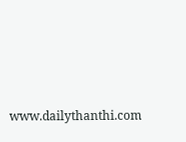www.dailythanthi.com